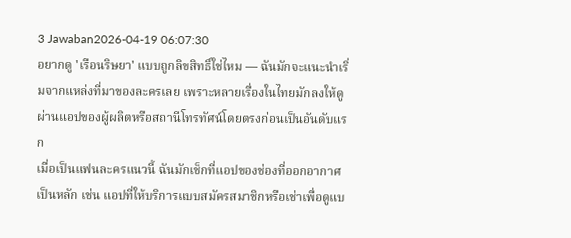3 Jawaban2026-04-19 06:07:30
อยากดู 'เรือนริษยา' แบบถูกลิขสิทธิ์ใช่ไหม — ฉันมักจะแนะนำเริ่มจากแหล่งที่มาของละครเลย เพราะหลายเรื่องในไทยมักลงให้ดูผ่านแอปของผู้ผลิตหรือสถานีโทรทัศน์โดยตรงก่อนเป็นอันดับแรก
เมื่อเป็นแฟนละครแนวนี้ ฉันมักเช็กที่แอปของช่องที่ออกอากาศเป็นหลัก เช่น แอปที่ให้บริการแบบสมัครสมาชิกหรือเช่าเพื่อดูแบ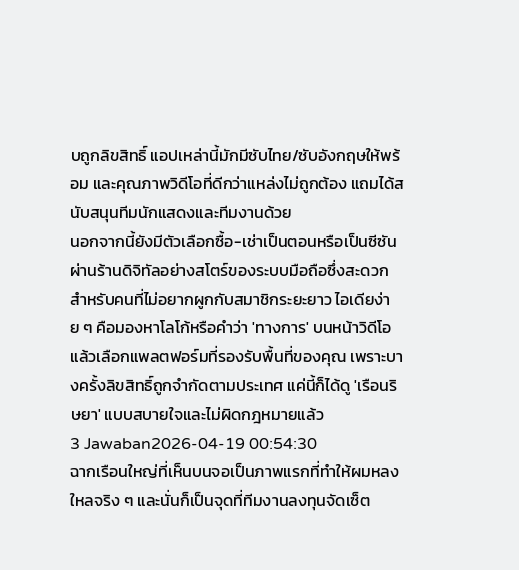บถูกลิขสิทธิ์ แอปเหล่านี้มักมีซับไทย/ซับอังกฤษให้พร้อม และคุณภาพวิดีโอที่ดีกว่าแหล่งไม่ถูกต้อง แถมได้สนับสนุนทีมนักแสดงและทีมงานด้วย
นอกจากนี้ยังมีตัวเลือกซื้อ-เช่าเป็นตอนหรือเป็นซีซันผ่านร้านดิจิทัลอย่างสโตร์ของระบบมือถือซึ่งสะดวกสำหรับคนที่ไม่อยากผูกกับสมาชิกระยะยาว ไอเดียง่าย ๆ คือมองหาโลโก้หรือคำว่า 'ทางการ' บนหน้าวิดีโอแล้วเลือกแพลตฟอร์มที่รองรับพื้นที่ของคุณ เพราะบางครั้งลิขสิทธิ์ถูกจำกัดตามประเทศ แค่นี้ก็ได้ดู 'เรือนริษยา' แบบสบายใจและไม่ผิดกฎหมายแล้ว
3 Jawaban2026-04-19 00:54:30
ฉากเรือนใหญ่ที่เห็นบนจอเป็นภาพแรกที่ทำให้ผมหลงใหลจริง ๆ และนั่นก็เป็นจุดที่ทีมงานลงทุนจัดเซ็ต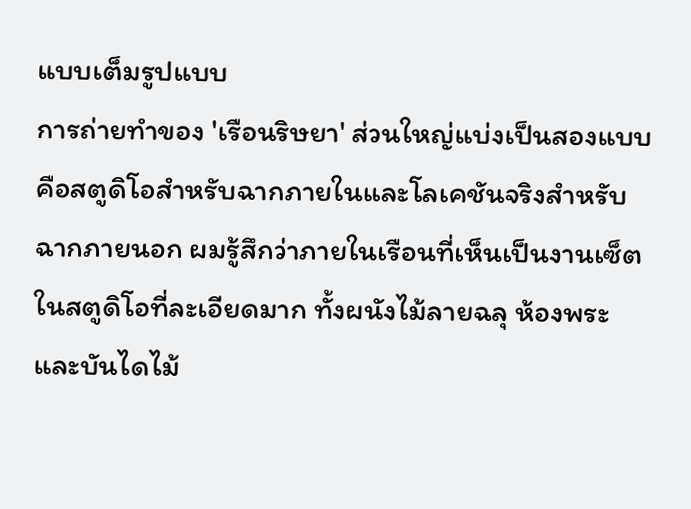แบบเต็มรูปแบบ
การถ่ายทำของ 'เรือนริษยา' ส่วนใหญ่แบ่งเป็นสองแบบคือสตูดิโอสำหรับฉากภายในและโลเคชันจริงสำหรับฉากภายนอก ผมรู้สึกว่าภายในเรือนที่เห็นเป็นงานเซ็ตในสตูดิโอที่ละเอียดมาก ทั้งผนังไม้ลายฉลุ ห้องพระ และบันไดไม้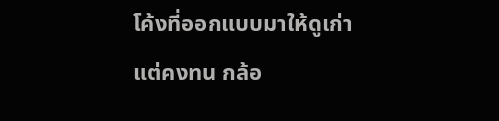โค้งที่ออกแบบมาให้ดูเก่าแต่คงทน กล้อ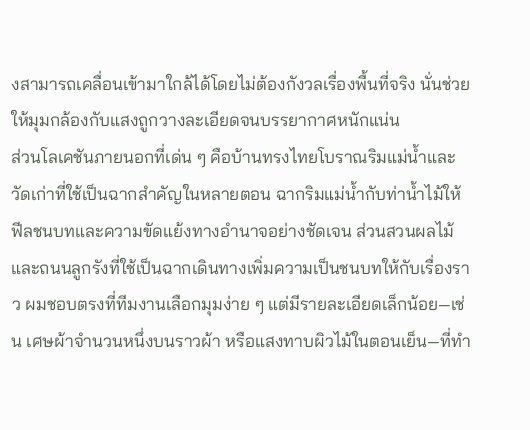งสามารถเคลื่อนเข้ามาใกล้ได้โดยไม่ต้องกังวลเรื่องพื้นที่จริง นั่นช่วยให้มุมกล้องกับแสงถูกวางละเอียดจนบรรยากาศหนักแน่น
ส่วนโลเคชันภายนอกที่เด่น ๆ คือบ้านทรงไทยโบราณริมแม่น้ำและวัดเก่าที่ใช้เป็นฉากสำคัญในหลายตอน ฉากริมแม่น้ำกับท่าน้ำไม้ให้ฟีลชนบทและความขัดแย้งทางอำนาจอย่างชัดเจน ส่วนสวนผลไม้และถนนลูกรังที่ใช้เป็นฉากเดินทางเพิ่มความเป็นชนบทให้กับเรื่องราว ผมชอบตรงที่ทีมงานเลือกมุมง่าย ๆ แต่มีรายละเอียดเล็กน้อย—เช่น เศษผ้าจำนวนหนึ่งบนราวผ้า หรือแสงทาบผิวไม้ในตอนเย็น—ที่ทำ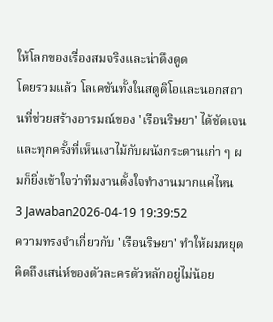ให้โลกของเรื่องสมจริงและน่าดึงดูด
โดยรวมแล้ว โลเคชันทั้งในสตูดิโอและนอกสถานที่ช่วยสร้างอารมณ์ของ 'เรือนริษยา' ได้ชัดเจน และทุกครั้งที่เห็นเงาไม้กับผนังกระดานเก่า ๆ ผมก็ยิ่งเข้าใจว่าทีมงานตั้งใจทำงานมากแค่ไหน
3 Jawaban2026-04-19 19:39:52
ความทรงจำเกี่ยวกับ 'เรือนริษยา' ทำให้ผมหยุดคิดถึงเสน่ห์ของตัวละครตัวหลักอยู่ไม่น้อย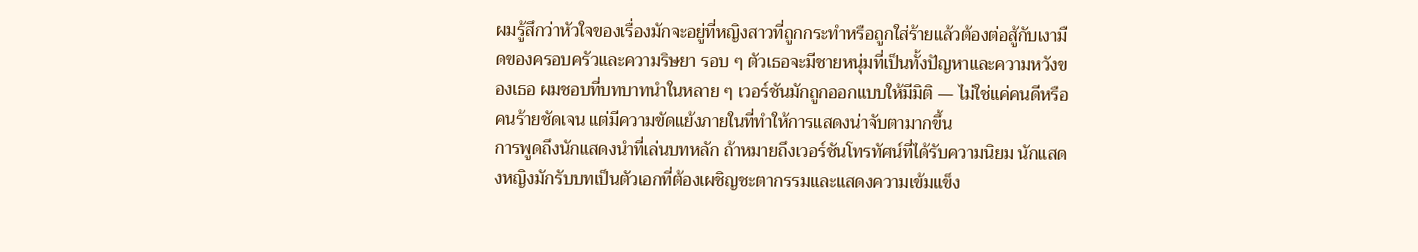ผมรู้สึกว่าหัวใจของเรื่องมักจะอยู่ที่หญิงสาวที่ถูกกระทำหรือถูกใส่ร้ายแล้วต้องต่อสู้กับเงามืดของครอบครัวและความริษยา รอบ ๆ ตัวเธอจะมีชายหนุ่มที่เป็นทั้งปัญหาและความหวังของเธอ ผมชอบที่บทบาทนำในหลาย ๆ เวอร์ชันมักถูกออกแบบให้มีมิติ — ไม่ใช่แค่คนดีหรือคนร้ายชัดเจน แต่มีความขัดแย้งภายในที่ทำให้การแสดงน่าจับตามากขึ้น
การพูดถึงนักแสดงนำที่เล่นบทหลัก ถ้าหมายถึงเวอร์ชันโทรทัศน์ที่ได้รับความนิยม นักแสดงหญิงมักรับบทเป็นตัวเอกที่ต้องเผชิญชะตากรรมและแสดงความเข้มแข็ง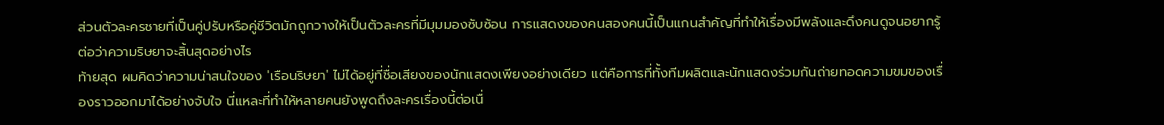ส่วนตัวละครชายที่เป็นคู่ปรับหรือคู่ชีวิตมักถูกวางให้เป็นตัวละครที่มีมุมมองซับซ้อน การแสดงของคนสองคนนี้เป็นแกนสำคัญที่ทำให้เรื่องมีพลังและดึงคนดูจนอยากรู้ต่อว่าความริษยาจะสิ้นสุดอย่างไร
ท้ายสุด ผมคิดว่าความน่าสนใจของ 'เรือนริษยา' ไม่ได้อยู่ที่ชื่อเสียงของนักแสดงเพียงอย่างเดียว แต่คือการที่ทั้งทีมผลิตและนักแสดงร่วมกันถ่ายทอดความขมของเรื่องราวออกมาได้อย่างจับใจ นี่แหละที่ทำให้หลายคนยังพูดถึงละครเรื่องนี้ต่อเนื่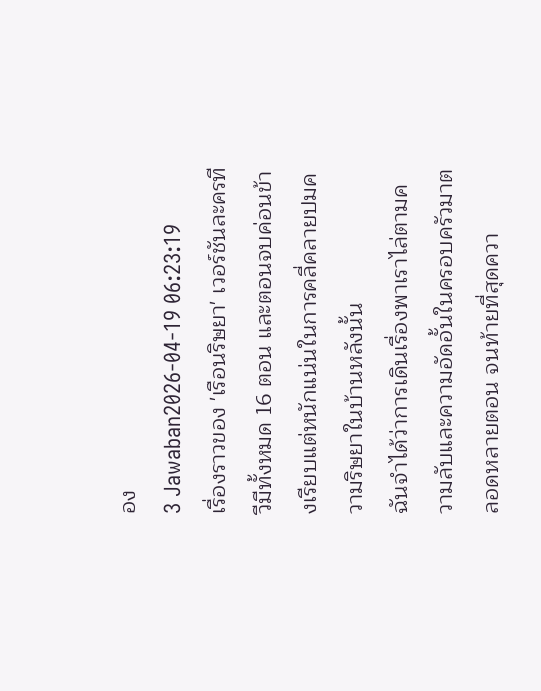อง
3 Jawaban2026-04-19 06:23:19
เรื่องราวของ 'เรือนริษยา' เวอร์ชันละครทีวีมีทั้งหมด 16 ตอน และตอนจบค่อนข้างเรียบแต่หนักแน่นในการคลี่คลายปมความริษยาในบ้านหลังนั้น
ฉันจำได้ว่าการเดินเรื่องพาเราไล่ตามความลับและความอัดอั้นในครอบครัวมาตลอดหลายตอน จนท้ายที่สุดควา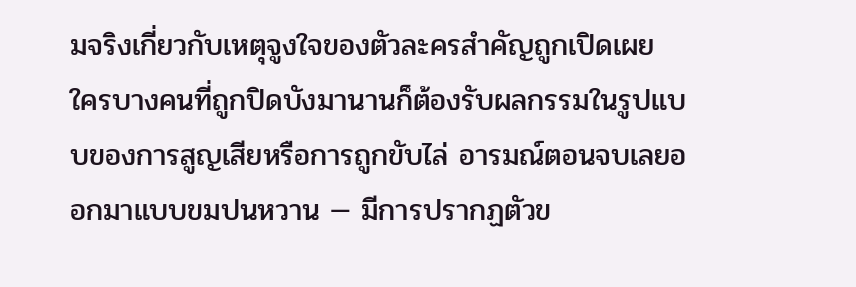มจริงเกี่ยวกับเหตุจูงใจของตัวละครสำคัญถูกเปิดเผย ใครบางคนที่ถูกปิดบังมานานก็ต้องรับผลกรรมในรูปแบบของการสูญเสียหรือการถูกขับไล่ อารมณ์ตอนจบเลยออกมาแบบขมปนหวาน — มีการปรากฏตัวข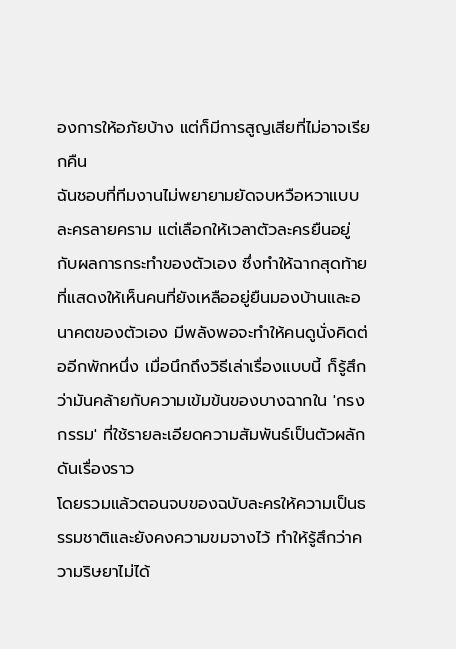องการให้อภัยบ้าง แต่ก็มีการสูญเสียที่ไม่อาจเรียกคืน
ฉันชอบที่ทีมงานไม่พยายามยัดจบหวือหวาแบบละครลายคราม แต่เลือกให้เวลาตัวละครยืนอยู่กับผลการกระทำของตัวเอง ซึ่งทำให้ฉากสุดท้ายที่แสดงให้เห็นคนที่ยังเหลืออยู่ยืนมองบ้านและอนาคตของตัวเอง มีพลังพอจะทำให้คนดูนั่งคิดต่ออีกพักหนึ่ง เมื่อนึกถึงวิธีเล่าเรื่องแบบนี้ ก็รู้สึกว่ามันคล้ายกับความเข้มข้นของบางฉากใน 'กรงกรรม' ที่ใช้รายละเอียดความสัมพันธ์เป็นตัวผลักดันเรื่องราว
โดยรวมแล้วตอนจบของฉบับละครให้ความเป็นธรรมชาติและยังคงความขมจางไว้ ทำให้รู้สึกว่าความริษยาไม่ได้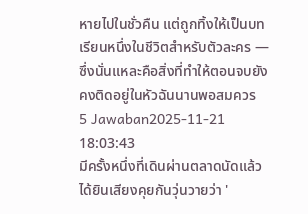หายไปในชั่วคืน แต่ถูกทิ้งให้เป็นบทเรียนหนึ่งในชีวิตสำหรับตัวละคร — ซึ่งนั่นแหละคือสิ่งที่ทำให้ตอนจบยังคงติดอยู่ในหัวฉันนานพอสมควร
5 Jawaban2025-11-21 18:03:43
มีครั้งหนึ่งที่เดินผ่านตลาดนัดแล้วได้ยินเสียงคุยกันวุ่นวายว่า '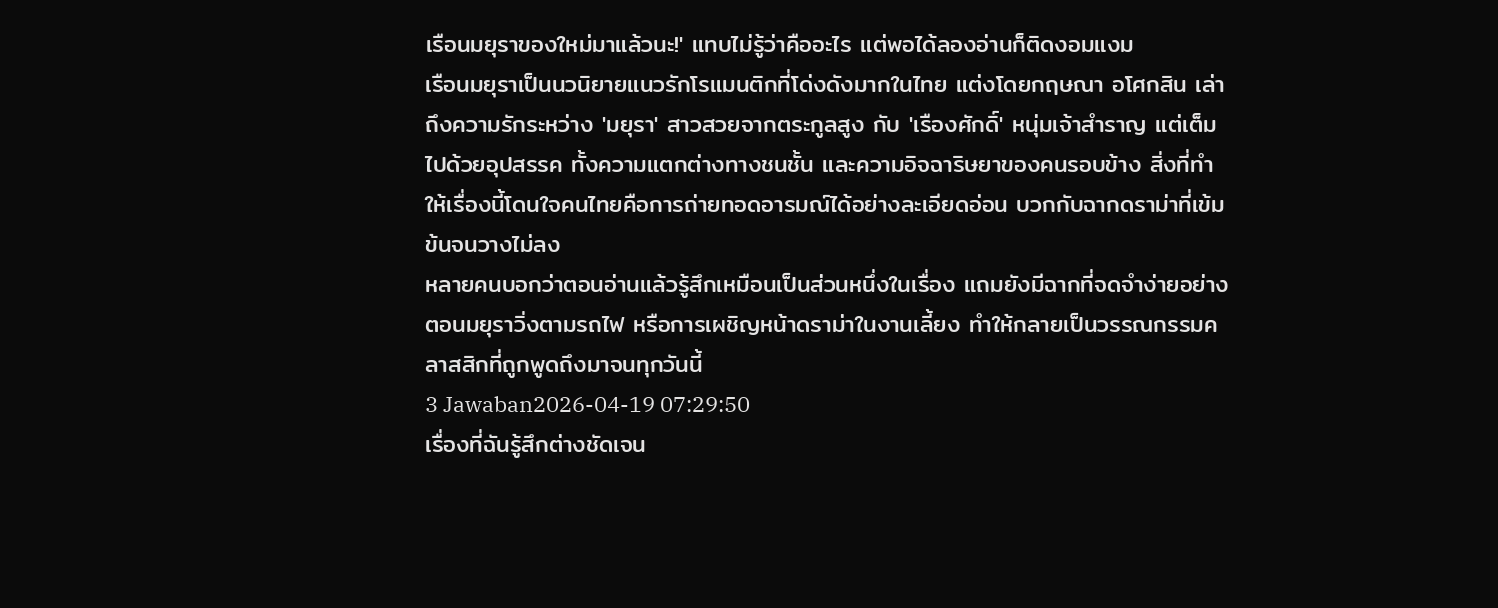เรือนมยุราของใหม่มาแล้วนะ!' แทบไม่รู้ว่าคืออะไร แต่พอได้ลองอ่านก็ติดงอมแงม
เรือนมยุราเป็นนวนิยายแนวรักโรแมนติกที่โด่งดังมากในไทย แต่งโดยกฤษณา อโศกสิน เล่าถึงความรักระหว่าง 'มยุรา' สาวสวยจากตระกูลสูง กับ 'เรืองศักดิ์' หนุ่มเจ้าสำราญ แต่เต็มไปด้วยอุปสรรค ทั้งความแตกต่างทางชนชั้น และความอิจฉาริษยาของคนรอบข้าง สิ่งที่ทำให้เรื่องนี้โดนใจคนไทยคือการถ่ายทอดอารมณ์ได้อย่างละเอียดอ่อน บวกกับฉากดราม่าที่เข้มข้นจนวางไม่ลง
หลายคนบอกว่าตอนอ่านแล้วรู้สึกเหมือนเป็นส่วนหนึ่งในเรื่อง แถมยังมีฉากที่จดจำง่ายอย่างตอนมยุราวิ่งตามรถไฟ หรือการเผชิญหน้าดราม่าในงานเลี้ยง ทำให้กลายเป็นวรรณกรรมคลาสสิกที่ถูกพูดถึงมาจนทุกวันนี้
3 Jawaban2026-04-19 07:29:50
เรื่องที่ฉันรู้สึกต่างชัดเจน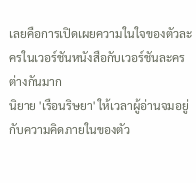เลยคือการเปิดเผยความในใจของตัวละครในเวอร์ชันหนังสือกับเวอร์ชันละครต่างกันมาก
นิยาย 'เรือนริษยา' ให้เวลาผู้อ่านจมอยู่กับความคิดภายในของตัว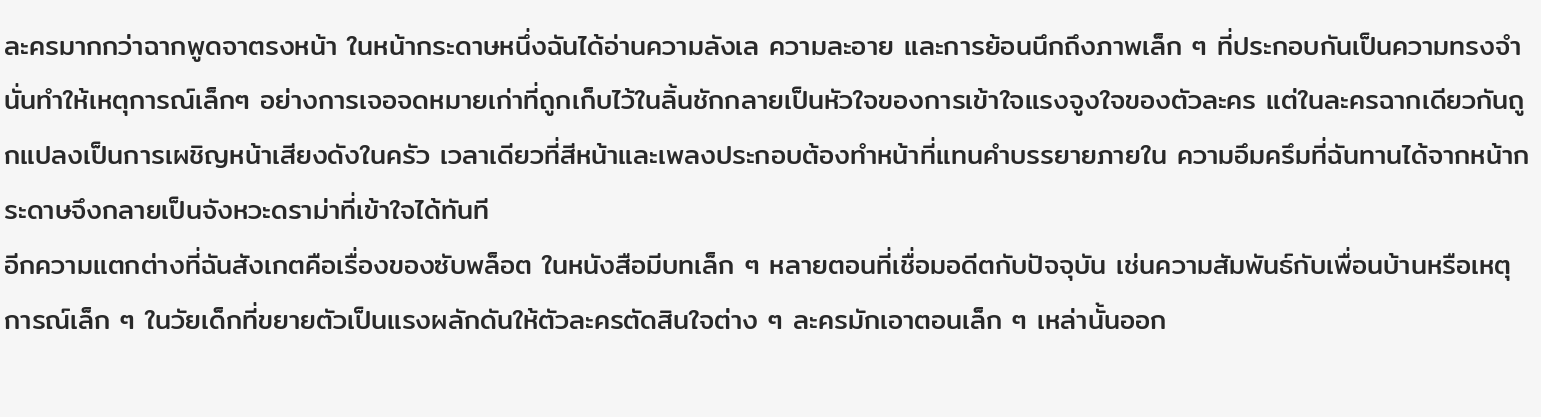ละครมากกว่าฉากพูดจาตรงหน้า ในหน้ากระดาษหนึ่งฉันได้อ่านความลังเล ความละอาย และการย้อนนึกถึงภาพเล็ก ๆ ที่ประกอบกันเป็นความทรงจำ นั่นทำให้เหตุการณ์เล็กๆ อย่างการเจอจดหมายเก่าที่ถูกเก็บไว้ในลิ้นชักกลายเป็นหัวใจของการเข้าใจแรงจูงใจของตัวละคร แต่ในละครฉากเดียวกันถูกแปลงเป็นการเผชิญหน้าเสียงดังในครัว เวลาเดียวที่สีหน้าและเพลงประกอบต้องทำหน้าที่แทนคำบรรยายภายใน ความอึมครึมที่ฉันทานได้จากหน้ากระดาษจึงกลายเป็นจังหวะดราม่าที่เข้าใจได้ทันที
อีกความแตกต่างที่ฉันสังเกตคือเรื่องของซับพล็อต ในหนังสือมีบทเล็ก ๆ หลายตอนที่เชื่อมอดีตกับปัจจุบัน เช่นความสัมพันธ์กับเพื่อนบ้านหรือเหตุการณ์เล็ก ๆ ในวัยเด็กที่ขยายตัวเป็นแรงผลักดันให้ตัวละครตัดสินใจต่าง ๆ ละครมักเอาตอนเล็ก ๆ เหล่านั้นออก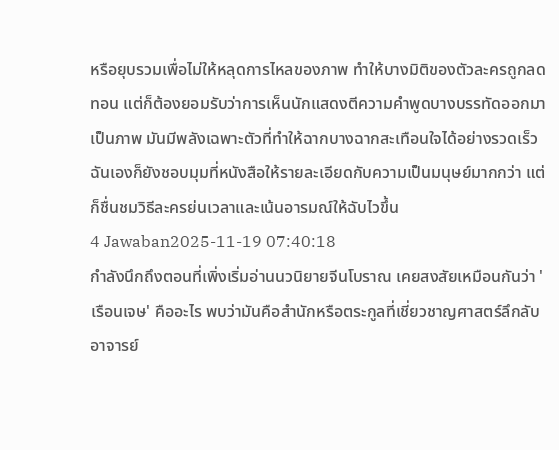หรือยุบรวมเพื่อไม่ให้หลุดการไหลของภาพ ทำให้บางมิติของตัวละครถูกลดทอน แต่ก็ต้องยอมรับว่าการเห็นนักแสดงตีความคำพูดบางบรรทัดออกมาเป็นภาพ มันมีพลังเฉพาะตัวที่ทำให้ฉากบางฉากสะเทือนใจได้อย่างรวดเร็ว ฉันเองก็ยังชอบมุมที่หนังสือให้รายละเอียดกับความเป็นมนุษย์มากกว่า แต่ก็ชื่นชมวิธีละครย่นเวลาและเน้นอารมณ์ให้ฉับไวขึ้น
4 Jawaban2025-11-19 07:40:18
กำลังนึกถึงตอนที่เพิ่งเริ่มอ่านนวนิยายจีนโบราณ เคยสงสัยเหมือนกันว่า 'เรือนเจษ' คืออะไร พบว่ามันคือสำนักหรือตระกูลที่เชี่ยวชาญศาสตร์ลึกลับ อาจารย์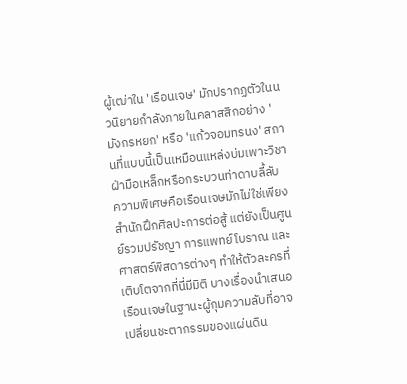ผู้เฒ่าใน 'เรือนเจษ' มักปรากฏตัวในนวนิยายกำลังภายในคลาสสิกอย่าง 'มังกรหยก' หรือ 'แก้วจอมทรนง' สถานที่แบบนี้เป็นเหมือนแหล่งบ่มเพาะวิชาฝ่ามือเหล็กหรือกระบวนท่าดาบลี้ลับ
ความพิเศษคือเรือนเจษมักไม่ใช่เพียงสำนักฝึกศิลปะการต่อสู้ แต่ยังเป็นศูนย์รวมปรัชญา การแพทย์โบราณ และศาสตร์พิสดารต่างๆ ทำให้ตัวละครที่เติบโตจากที่นี่มีมิติ บางเรื่องนำเสนอเรือนเจษในฐานะผู้กุมความลับที่อาจเปลี่ยนชะตากรรมของแผ่นดิน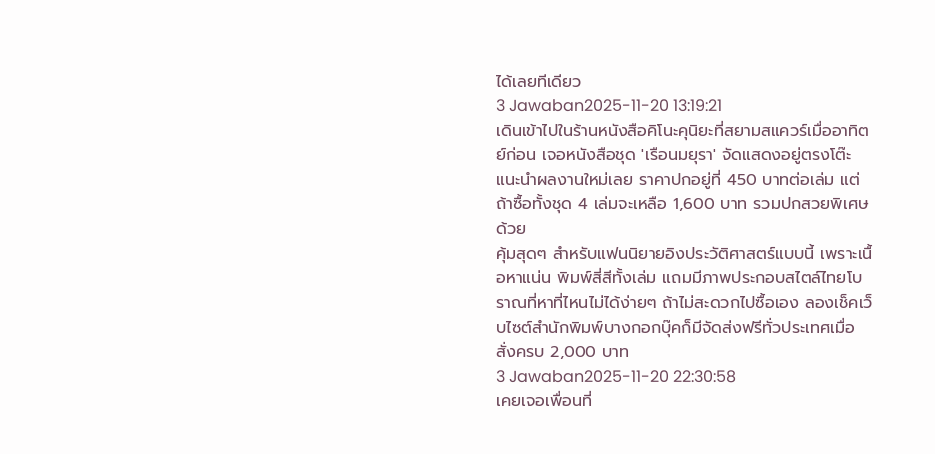ได้เลยทีเดียว
3 Jawaban2025-11-20 13:19:21
เดินเข้าไปในร้านหนังสือคิโนะคุนิยะที่สยามสแควร์เมื่ออาทิตย์ก่อน เจอหนังสือชุด 'เรือนมยุรา' จัดแสดงอยู่ตรงโต๊ะแนะนำผลงานใหม่เลย ราคาปกอยู่ที่ 450 บาทต่อเล่ม แต่ถ้าซื้อทั้งชุด 4 เล่มจะเหลือ 1,600 บาท รวมปกสวยพิเศษด้วย
คุ้มสุดๆ สำหรับแฟนนิยายอิงประวัติศาสตร์แบบนี้ เพราะเนื้อหาแน่น พิมพ์สี่สีทั้งเล่ม แถมมีภาพประกอบสไตล์ไทยโบราณที่หาที่ไหนไม่ได้ง่ายๆ ถ้าไม่สะดวกไปซื้อเอง ลองเช็คเว็บไซต์สำนักพิมพ์บางกอกบุ๊คก็มีจัดส่งฟรีทั่วประเทศเมื่อสั่งครบ 2,000 บาท
3 Jawaban2025-11-20 22:30:58
เคยเจอเพื่อนที่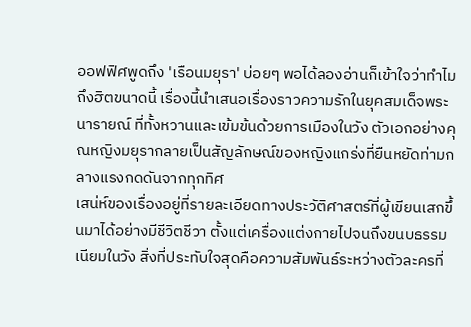ออฟฟิศพูดถึง 'เรือนมยุรา' บ่อยๆ พอได้ลองอ่านก็เข้าใจว่าทำไมถึงฮิตขนาดนี้ เรื่องนี้นำเสนอเรื่องราวความรักในยุคสมเด็จพระนารายณ์ ที่ทั้งหวานและเข้มข้นด้วยการเมืองในวัง ตัวเอกอย่างคุณหญิงมยุรากลายเป็นสัญลักษณ์ของหญิงแกร่งที่ยืนหยัดท่ามกลางแรงกดดันจากทุกทิศ
เสน่ห์ของเรื่องอยู่ที่รายละเอียดทางประวัติศาสตร์ที่ผู้เขียนเสกขึ้นมาได้อย่างมีชีวิตชีวา ตั้งแต่เครื่องแต่งกายไปจนถึงขนบธรรมเนียมในวัง สิ่งที่ประทับใจสุดคือความสัมพันธ์ระหว่างตัวละครที่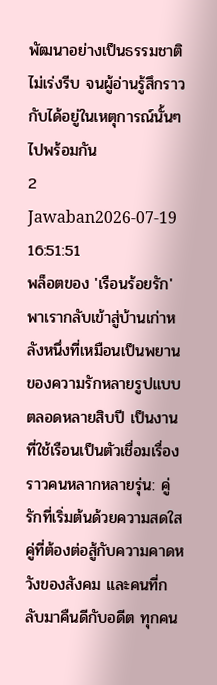พัฒนาอย่างเป็นธรรมชาติ ไม่เร่งรีบ จนผู้อ่านรู้สึกราวกับได้อยู่ในเหตุการณ์นั้นๆ ไปพร้อมกัน
2 Jawaban2026-07-19 16:51:51
พล็อตของ 'เรือนร้อยรัก' พาเรากลับเข้าสู่บ้านเก่าหลังหนึ่งที่เหมือนเป็นพยานของความรักหลายรูปแบบตลอดหลายสิบปี เป็นงานที่ใช้เรือนเป็นตัวเชื่อมเรื่องราวคนหลากหลายรุ่น: คู่รักที่เริ่มต้นด้วยความสดใส คู่ที่ต้องต่อสู้กับความคาดหวังของสังคม และคนที่กลับมาคืนดีกับอดีต ทุกคน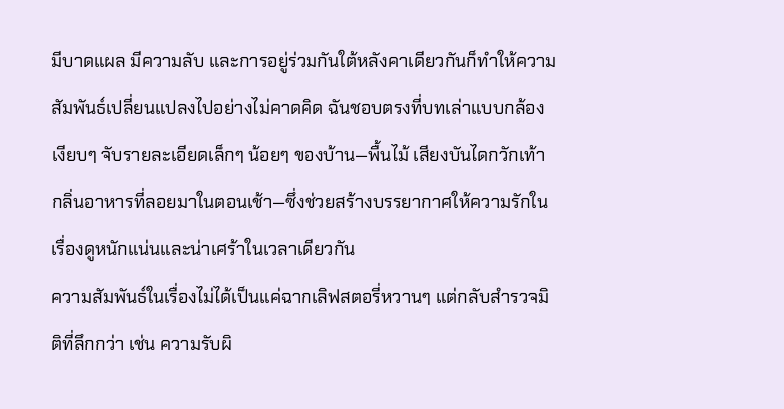มีบาดแผล มีความลับ และการอยู่ร่วมกันใต้หลังคาเดียวกันก็ทำให้ความสัมพันธ์เปลี่ยนแปลงไปอย่างไม่คาดคิด ฉันชอบตรงที่บทเล่าแบบกล้องเงียบๆ จับรายละเอียดเล็กๆ น้อยๆ ของบ้าน—พื้นไม้ เสียงบันไดกวักเท้า กลิ่นอาหารที่ลอยมาในตอนเช้า—ซึ่งช่วยสร้างบรรยากาศให้ความรักในเรื่องดูหนักแน่นและน่าเศร้าในเวลาเดียวกัน
ความสัมพันธ์ในเรื่องไม่ได้เป็นแค่ฉากเลิฟสตอรี่หวานๆ แต่กลับสำรวจมิติที่ลึกกว่า เช่น ความรับผิ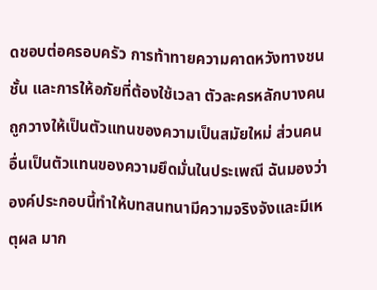ดชอบต่อครอบครัว การท้าทายความคาดหวังทางชนชั้น และการให้อภัยที่ต้องใช้เวลา ตัวละครหลักบางคนถูกวางให้เป็นตัวแทนของความเป็นสมัยใหม่ ส่วนคนอื่นเป็นตัวแทนของความยึดมั่นในประเพณี ฉันมองว่าองค์ประกอบนี้ทำให้บทสนทนามีความจริงจังและมีเหตุผล มาก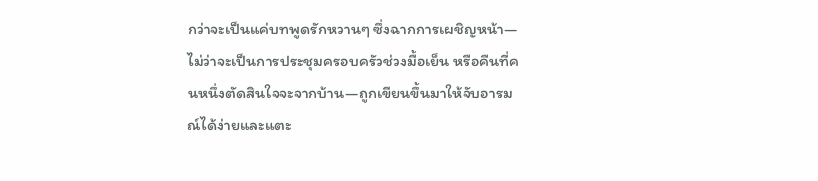กว่าจะเป็นแค่บทพูดรักหวานๆ ซึ่งฉากการเผชิญหน้า—ไม่ว่าจะเป็นการประชุมครอบครัวช่วงมื้อเย็น หรือคืนที่คนหนึ่งตัดสินใจจะจากบ้าน—ถูกเขียนขึ้นมาให้จับอารมณ์ได้ง่ายและแตะ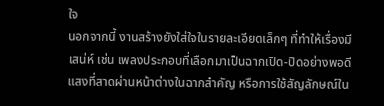ใจ
นอกจากนี้ งานสร้างยังใส่ใจในรายละเอียดเล็กๆ ที่ทำให้เรื่องมีเสน่ห์ เช่น เพลงประกอบที่เลือกมาเป็นฉากเปิด-ปิดอย่างพอดี แสงที่สาดผ่านหน้าต่างในฉากสำคัญ หรือการใช้สัญลักษณ์ใน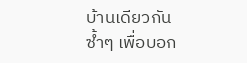บ้านเดียวกันซ้ำๆ เพื่อบอก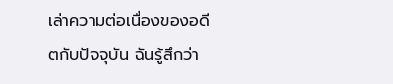เล่าความต่อเนื่องของอดีตกับปัจจุบัน ฉันรู้สึกว่า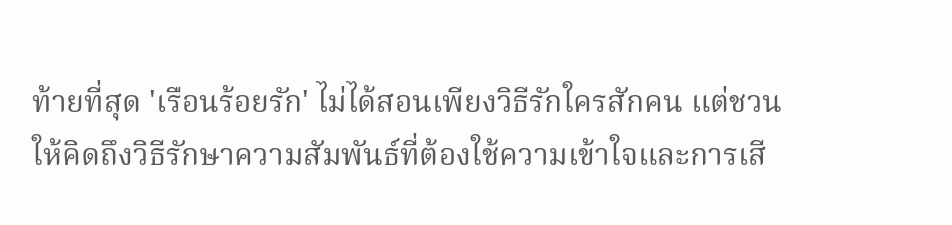ท้ายที่สุด 'เรือนร้อยรัก' ไม่ได้สอนเพียงวิธีรักใครสักคน แต่ชวนให้คิดถึงวิธีรักษาความสัมพันธ์ที่ต้องใช้ความเข้าใจและการเสี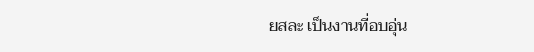ยสละ เป็นงานที่อบอุ่น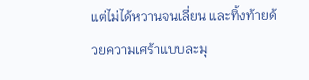แต่ไม่ได้หวานจนเลี่ยน และทิ้งท้ายด้วยความเศร้าแบบละมุ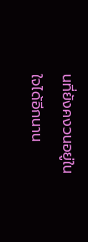นที่ยังคงวนอยู่ในใจได้อีกนาน